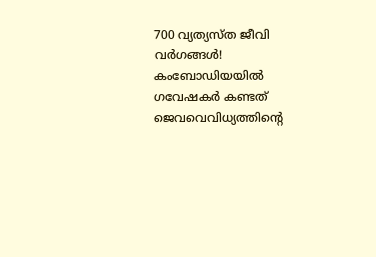700 വ്യത്യസ്ത ജീവി വർഗങ്ങൾ! കംബോഡിയയിൽ ഗവേഷകർ കണ്ടത് ജെവവെവിധ്യത്തിന്റെ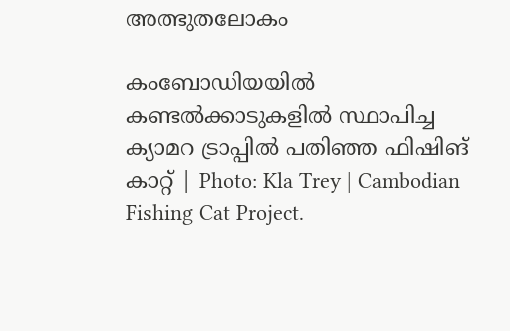അത്ഭുതലോകം

കംബോഡിയയിൽ കണ്ടൽക്കാടുകളിൽ സ്ഥാപിച്ച ക്യാമറ ട്രാപ്പിൽ പതിഞ്ഞ ഫിഷിങ് കാറ്റ് | Photo: Kla Trey | Cambodian Fishing Cat Project.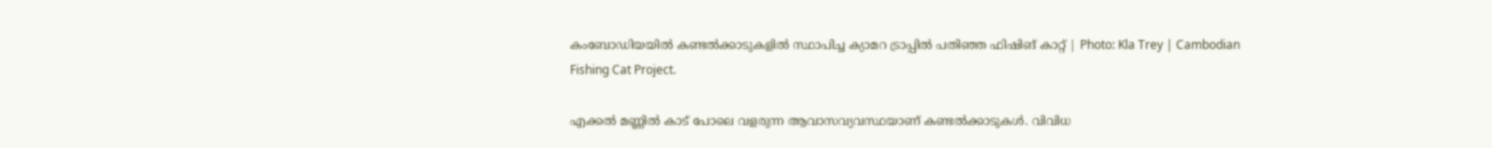കംബോഡിയയിൽ കണ്ടൽക്കാടുകളിൽ സ്ഥാപിച്ച ക്യാമറ ട്രാപ്പിൽ പതിഞ്ഞ ഫിഷിങ് കാറ്റ് | Photo: Kla Trey | Cambodian Fishing Cat Project.

എക്കല്‍ മണ്ണില്‍ കാട് പോലെ വളരുന്ന ആവാസവ്യവസ്ഥയാണ് കണ്ടല്‍ക്കാടുകള്‍. വിവിധ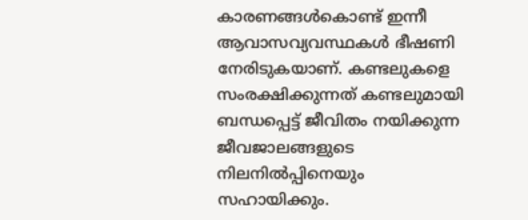കാരണങ്ങള്‍കൊണ്ട് ഇന്നീ ആവാസവ്യവസ്ഥകള്‍ ഭീഷണി നേരിടുകയാണ്. കണ്ടലുകളെ സംരക്ഷിക്കുന്നത് കണ്ടലുമായി ബന്ധപ്പെട്ട് ജീവിതം നയിക്കുന്ന ജീവജാലങ്ങളുടെ നിലനില്‍പ്പിനെയും സഹായിക്കും.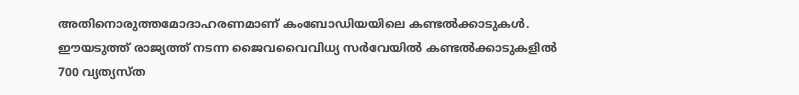അതിനൊരുത്തമോദാഹരണമാണ് കംബോഡിയയിലെ കണ്ടല്‍ക്കാടുകള്‍. ഈയടുത്ത് രാജ്യത്ത് നടന്ന ജൈവവൈവിധ്യ സര്‍വേയില്‍ കണ്ടല്‍ക്കാടുകളില്‍ 700 വ്യത്യസ്ത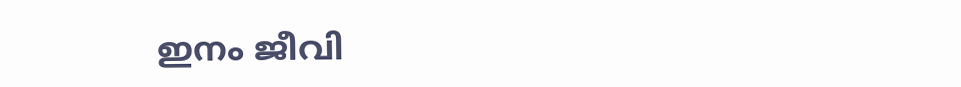ഇനം ജീവി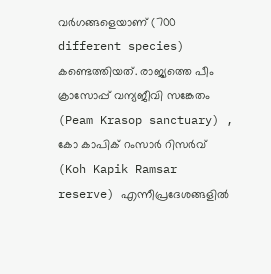വർഗങ്ങളെയാണ് (700 different species) കണ്ടെത്തിയത്. രാജ്യത്തെ പീം ക്രാസോപ്പ് വന്യജീവി സങ്കേതം (Peam Krasop sanctuary) , കോ കാപിക് റംസാര്‍ റിസര്‍വ് (Koh Kapik Ramsar reserve) എന്നീപ്രദേശങ്ങളില്‍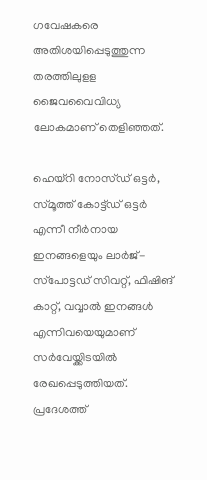ഗവേഷകരെ അതിശയിപ്പെടുത്തുന്ന തരത്തിലുളള ജൈവവൈവിധ്യ ലോകമാണ് തെളിഞ്ഞത്.

ഹെയ്‌റി നോസ്ഡ് ഒട്ടര്‍, സ്മൂത്ത് കോട്ട്ഡ് ഒട്ടര്‍ എന്നീ നീര്‍നായ ഇനങ്ങളെയും ലാര്‍ജ്-സ്‌പോട്ടഡ് സിവറ്റ്, ഫിഷിങ് കാറ്റ്, വവ്വാല്‍ ഇനങ്ങള്‍ എന്നിവയെയുമാണ് സര്‍വേയ്ക്കിടയില്‍ രേഖപ്പെടുത്തിയത്. പ്രദേശത്ത്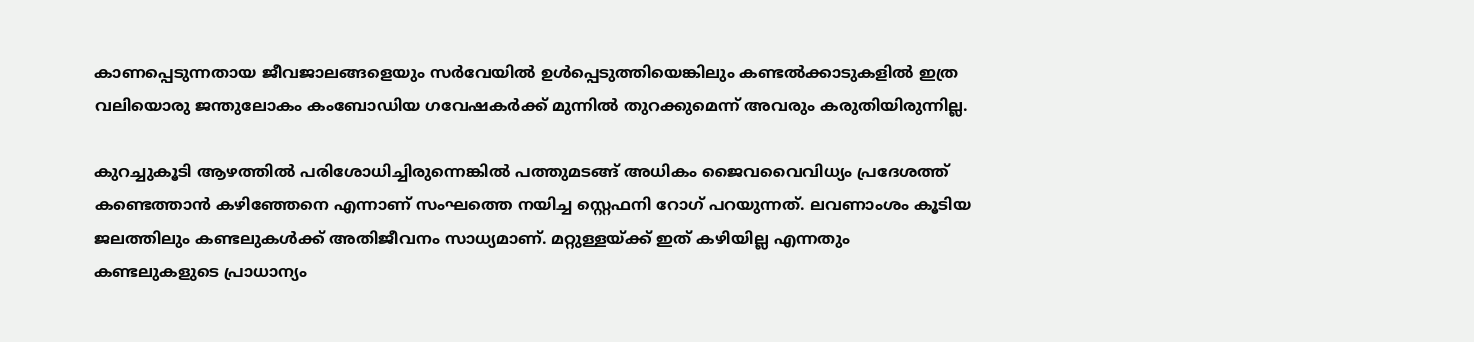കാണപ്പെടുന്നതായ ജീവജാലങ്ങളെയും സർവേയിൽ ഉൾപ്പെടുത്തിയെങ്കിലും കണ്ടൽക്കാടുകളിൽ ഇത്ര വലിയൊരു ജന്തുലോകം കംബോഡിയ ഗവേഷകർക്ക് മുന്നിൽ തുറക്കുമെന്ന് അവരും കരുതിയിരുന്നില്ല.

കുറച്ചുകൂടി ആഴത്തില്‍ പരിശോധിച്ചിരുന്നെങ്കിൽ പത്തുമടങ്ങ് അധികം ജൈവവൈവിധ്യം പ്രദേശത്ത് കണ്ടെത്താന്‍ കഴിഞ്ഞേനെ എന്നാണ് സംഘത്തെ നയിച്ച സ്റ്റെഫനി റോഗ് പറയുന്നത്. ലവണാംശം കൂടിയ ജലത്തിലും കണ്ടലുകള്‍ക്ക് അതിജീവനം സാധ്യമാണ്. മറ്റുള്ളയ്ക്ക് ഇത് കഴിയില്ല എന്നതും കണ്ടലുകളുടെ പ്രാധാന്യം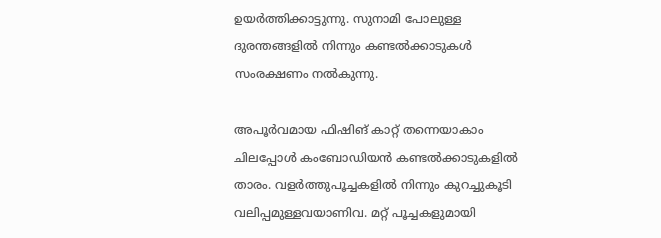ഉയര്‍ത്തിക്കാട്ടുന്നു. സുനാമി പോലുള്ള ദുരന്തങ്ങളില്‍ നിന്നും കണ്ടല്‍ക്കാടുകള്‍ സംരക്ഷണം നല്‍കുന്നു.

അപൂര്‍വമായ ഫിഷിങ് കാറ്റ് തന്നെയാകാം ചിലപ്പോള്‍ കംബോഡിയന്‍ കണ്ടല്‍ക്കാടുകളില്‍ താരം. വളര്‍ത്തുപൂച്ചകളിൽ നിന്നും കുറച്ചുകൂടി വലിപ്പമുള്ളവയാണിവ. മറ്റ് പൂച്ചകളുമായി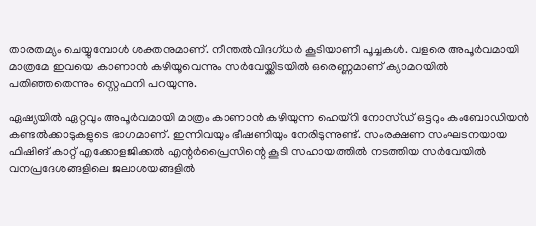താരതമ്യം ചെയ്യുമ്പോള്‍ ശക്തനുമാണ്. നീന്തല്‍വിദഗ്ധര്‍ കൂടിയാണീ പൂച്ചകള്‍. വളരെ അപൂര്‍വമായി മാത്രമേ ഇവയെ കാണാന്‍ കഴിയൂവെന്നും സര്‍വേയ്ക്കിടയില്‍ ഒരെണ്ണമാണ് ക്യാമറയില്‍ പതിഞ്ഞതെന്നും സ്റ്റെഫനി പറയുന്നു.

ഏഷ്യയില്‍ ഏറ്റവും അപൂര്‍വമായി മാത്രം കാണാന്‍ കഴിയുന്ന ഹെയ്‌റി നോസ്ഡ് ഒട്ടറും കംബോഡിയന്‍ കണ്ടല്‍ക്കാടുകളുടെ ഭാഗമാണ്. ഇന്നിവയും ഭീഷണിയും നേരിടുന്നുണ്ട്. സംരക്ഷണ സംഘടനയായ ഫിഷിങ് കാറ്റ് എക്കോളജിക്കല്‍ എന്റര്‍പ്രൈസിന്റെ കൂടി സഹായത്തില്‍ നടത്തിയ സര്‍വേയില്‍ വനപ്രദേശങ്ങളിലെ ജലാശയങ്ങളില്‍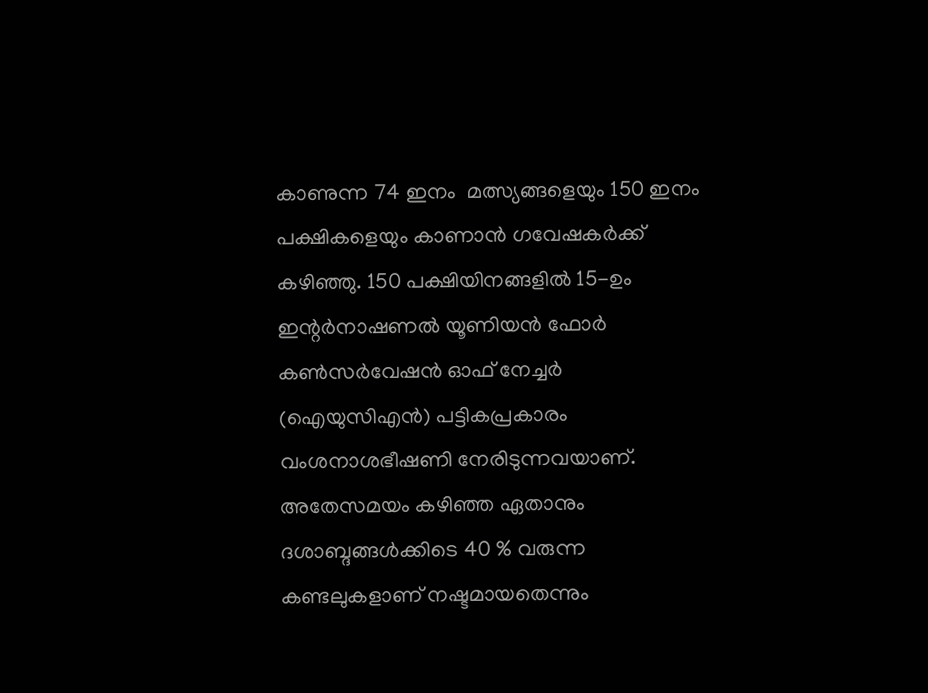കാണുന്ന 74 ഇനം  മത്സ്യങ്ങളെയും 150 ഇനം പക്ഷികളെയും കാണാന്‍ ഗവേഷകര്‍ക്ക് കഴിഞ്ഞു. 150 പക്ഷിയിനങ്ങളില്‍ 15-ഉം ഇന്റര്‍നാഷണല്‍ യൂണിയന്‍ ഫോര്‍ കണ്‍സര്‍വേഷന്‍ ഓഫ് നേച്ചര്‍ (ഐയുസിഎന്‍) പട്ടികപ്രകാരം വംശനാശഭീഷണി നേരിടുന്നവയാണ്. അതേസമയം കഴിഞ്ഞ ഏതാനും ദശാബ്ദങ്ങള്‍ക്കിടെ 40 % വരുന്ന കണ്ടലുകളാണ് നഷ്ടമായതെന്നും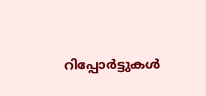റിപ്പോര്‍ട്ടുകള്‍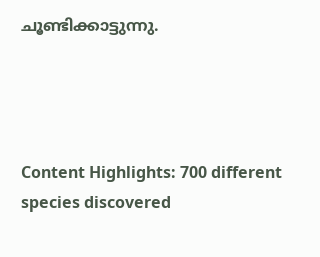ചൂണ്ടിക്കാട്ടുന്നു.




Content Highlights: 700 different species discovered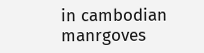in cambodian manrgoves